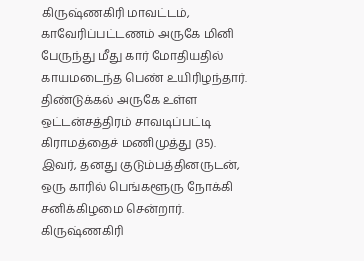கிருஷ்ணகிரி மாவட்டம், காவேரிப்பட்டணம் அருகே மினி பேருந்து மீது கார் மோதியதில் காயமடைந்த பெண் உயிரிழந்தார்.
திண்டுக்கல் அருகே உள்ள ஒட்டன்சத்திரம் சாவடிப்பட்டி கிராமத்தைச் மணிமுத்து (35). இவர், தனது குடும்பத்தினருடன், ஒரு காரில் பெங்களூரு நோக்கி சனிக்கிழமை சென்றார்.
கிருஷ்ணகிரி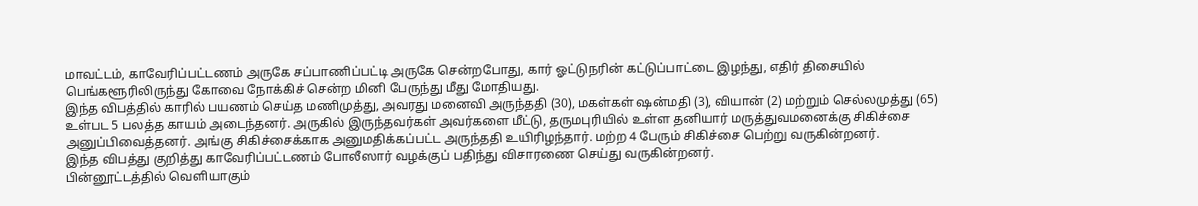மாவட்டம், காவேரிப்பட்டணம் அருகே சப்பாணிப்பட்டி அருகே சென்றபோது, கார் ஓட்டுநரின் கட்டுப்பாட்டை இழந்து, எதிர் திசையில் பெங்களூரிலிருந்து கோவை நோக்கிச் சென்ற மினி பேருந்து மீது மோதியது.
இந்த விபத்தில் காரில் பயணம் செய்த மணிமுத்து, அவரது மனைவி அருந்ததி (30), மகள்கள் ஷன்மதி (3), வியான் (2) மற்றும் செல்லமுத்து (65) உள்பட 5 பலத்த காயம் அடைந்தனர். அருகில் இருந்தவர்கள் அவர்களை மீட்டு, தருமபுரியில் உள்ள தனியார் மருத்துவமனைக்கு சிகிச்சை அனுப்பிவைத்தனர். அங்கு சிகிச்சைக்காக அனுமதிக்கப்பட்ட அருந்ததி உயிரிழந்தார். மற்ற 4 பேரும் சிகிச்சை பெற்று வருகின்றனர்.
இந்த விபத்து குறித்து காவேரிப்பட்டணம் போலீஸார் வழக்குப் பதிந்து விசாரணை செய்து வருகின்றனர்.
பின்னூட்டத்தில் வெளியாகும்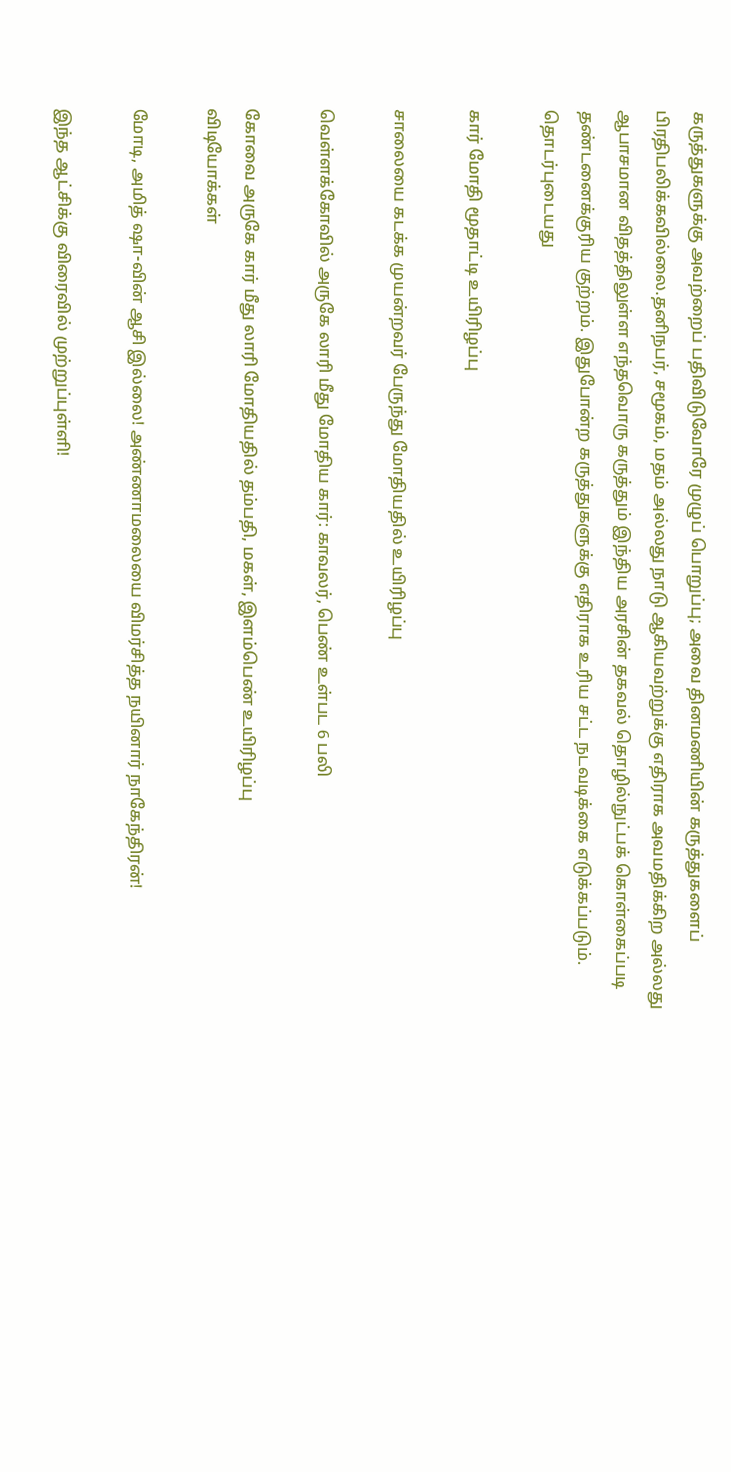கருத்துகளுக்கு அவற்றைப் பதிவிடுவோரே முழுப் பொறுப்பு; அவை தினமணியின் கருத்துகளைப் பிரதிபலிக்கவில்லை.தனிநபர், சமூகம், மதம் அல்லது நாடு ஆகியவற்றுக்கு எதிராக அவமதிக்கிற அல்லது ஆபாசமான விதத்திலுள்ள எந்தவொரு கருத்தும் இந்திய அரசின் தகவல் தொழில்நுட்பக் கொள்கைப்படி தண்டனைக்குரிய குற்றம். இதுபோன்ற கருத்துகளுக்கு எதிராக உரிய சட்ட நடவடிக்கை எடுக்கப்படும்.
தொடர்புடையது

கார் மோதி மூதாட்டி உயிரிழப்பு

சாலையை கடக்க முயன்றவர் பேருந்து மோதியதில் உயிரிழப்பு

வெள்ளக்கோவில் அருகே லாரி மீது மோதிய கார்: காவலர், பெண் உள்பட 6 பலி

கோவை அருகே கார் மீது லாரி மோதியதில் தம்பதி, மகள், இளம்பெண் உயிரிழப்பு
விடியோக்கள்

மோடி, அமித் ஷா-வின் ஆசி இல்லை! அண்ணாமலையை விமர்சித்த நயினார் நாகேந்திரன்!

இந்த ஆட்சிக்கு விரைவில் முற்றுப்புள்ளி!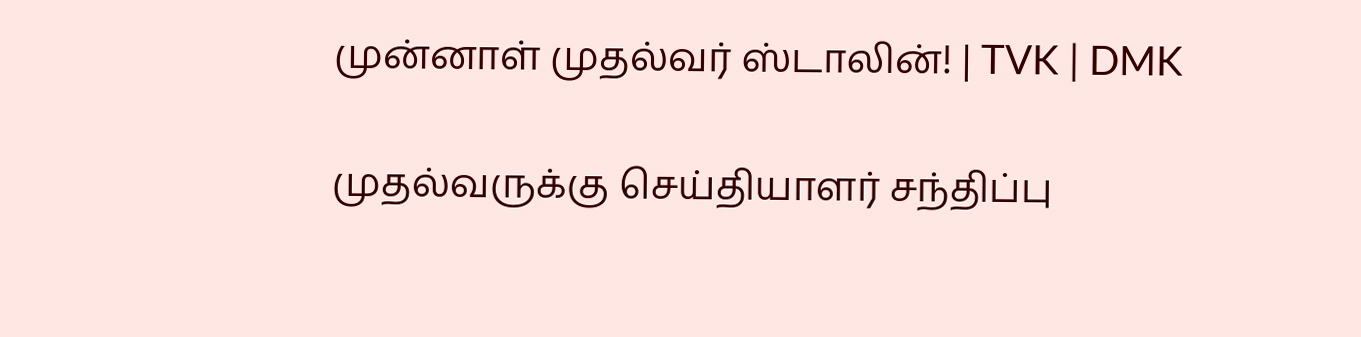முன்னாள் முதல்வர் ஸ்டாலின்! | TVK | DMK

முதல்வருக்கு செய்தியாளர் சந்திப்பு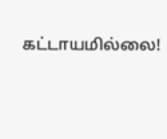கட்டாயமில்லை!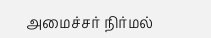அமைச்சர் நிர்மல்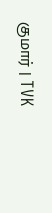குமார் | TVK